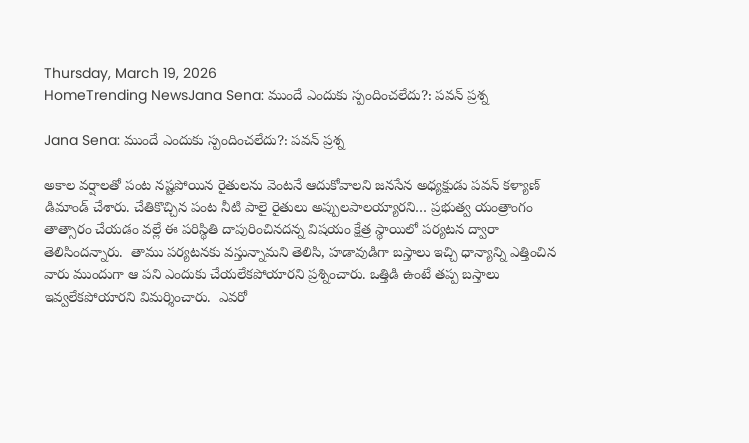Thursday, March 19, 2026
HomeTrending NewsJana Sena: ముందే ఎందుకు స్పందించలేదు?: పవన్ ప్రశ్న

Jana Sena: ముందే ఎందుకు స్పందించలేదు?: పవన్ ప్రశ్న

అకాల వర్షాలతో పంట నష్టపోయిన రైతులను వెంటనే ఆదుకోవాలని జనసేన అధ్యక్షుడు పవన్ కళ్యాణ్ డిమాండ్ చేశారు. చేతికొచ్చిన పంట నీటి పాలై రైతులు అప్పులపాలయ్యారని… ప్రభుత్వ యంత్రాంగం తాత్సారం చేయడం వల్లే ఈ పరిస్థితి దాపురించినదన్న విషయం క్షేత్ర స్థాయిలో పర్యటన ద్వారా తెలిసిందన్నారు.  తాము పర్యటనకు వస్తున్నామని తెలిసి, హడావుడిగా బస్తాలు ఇచ్చి ధాన్యాన్ని ఎత్తించిన వారు ముందుగా ఆ పని ఎందుకు చేయలేకపోయారని ప్రశ్నించారు. ఒత్తిడి ఉంటే తప్ప బస్తాలు ఇవ్వలేకపోయారని విమర్శించారు.  ఎవరో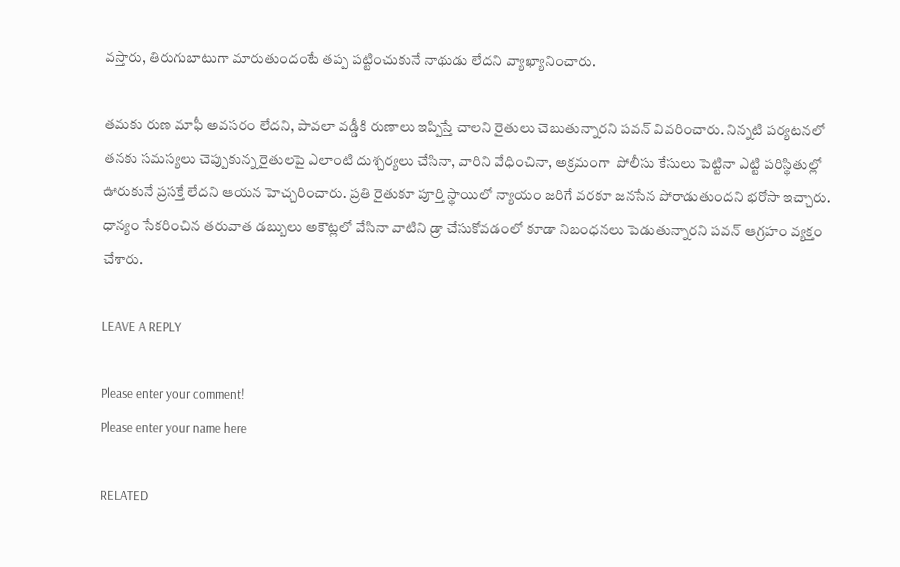వస్తారు, తిరుగుబాటుగా మారుతుందంటే తప్ప పట్టించుకునే నాథుడు లేదని వ్యాఖ్యానించారు.

తమకు రుణ మాఫీ అవసరం లేదని, పావలా వడ్డీకి రుణాలు ఇప్పిస్తే చాలని రైతులు చెబుతున్నారని పవన్ వివరించారు. నిన్నటి పర్యటనలో తనకు సమస్యలు చెప్పుకున్న రైతులపై ఎలాంటి దుశ్చర్యలు చేసినా, వారిని వేధించినా, అక్రమంగా  పోలీసు కేసులు పెట్టినా ఎట్టి పరిస్థితుల్లో ఊరుకునే ప్రసక్తే లేదని ఆయన హెచ్చరించారు. ప్రతి రైతుకూ పూర్తి స్థాయిలో న్యాయం జరిగే వరకూ జనసేన పోరాడుతుందని భరోసా ఇచ్చారు.  ధాన్యం సేకరించిన తరువాత డబ్బులు అకౌట్లలో వేసినా వాటిని డ్రా చేసుకోవడంలో కూడా నిబంధనలు పెడుతున్నారని పవన్ ఆగ్రహం వ్యక్తం చేశారు.

LEAVE A REPLY

Please enter your comment!
Please enter your name here

RELATED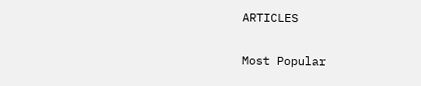ARTICLES

Most Popular